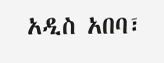አዲስ አበባ፣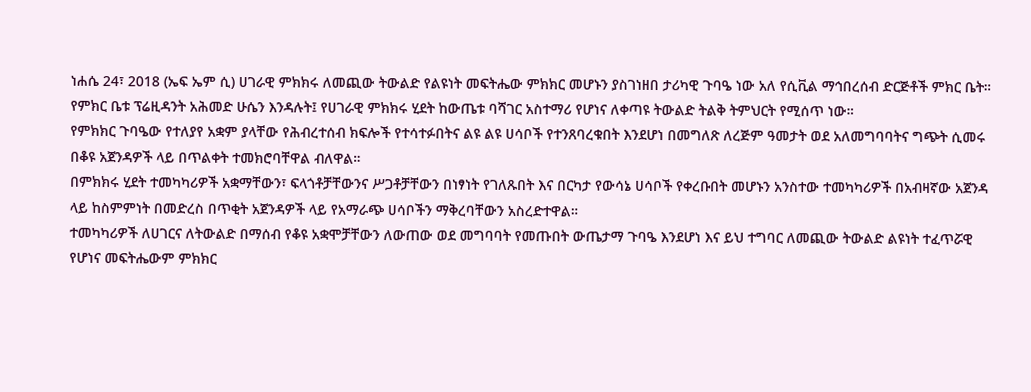ነሐሴ 24፣ 2018 (ኤፍ ኤም ሲ) ሀገራዊ ምክክሩ ለመጪው ትውልድ የልዩነት መፍትሔው ምክክር መሆኑን ያስገነዘበ ታሪካዊ ጉባዔ ነው አለ የሲቪል ማኅበረሰብ ድርጅቶች ምክር ቤት።
የምክር ቤቱ ፕሬዚዳንት አሕመድ ሁሴን እንዳሉት፤ የሀገራዊ ምክክሩ ሂደት ከውጤቱ ባሻገር አስተማሪ የሆነና ለቀጣዩ ትውልድ ትልቅ ትምህርት የሚሰጥ ነው።
የምክክር ጉባዔው የተለያየ አቋም ያላቸው የሕብረተሰብ ክፍሎች የተሳተፉበትና ልዩ ልዩ ሀሳቦች የተንጸባረቁበት እንደሆነ በመግለጽ ለረጅም ዓመታት ወደ አለመግባባትና ግጭት ሲመሩ በቆዩ አጀንዳዎች ላይ በጥልቀት ተመክሮባቸዋል ብለዋል።
በምክክሩ ሂደት ተመካካሪዎች አቋማቸውን፣ ፍላጎቶቻቸውንና ሥጋቶቻቸውን በነፃነት የገለጹበት እና በርካታ የውሳኔ ሀሳቦች የቀረቡበት መሆኑን አንስተው ተመካካሪዎች በአብዛኛው አጀንዳ ላይ ከስምምነት በመድረስ በጥቂት አጀንዳዎች ላይ የአማራጭ ሀሳቦችን ማቅረባቸውን አስረድተዋል።
ተመካካሪዎች ለሀገርና ለትውልድ በማሰብ የቆዩ አቋሞቻቸውን ለውጠው ወደ መግባባት የመጡበት ውጤታማ ጉባዔ እንደሆነ እና ይህ ተግባር ለመጪው ትውልድ ልዩነት ተፈጥሯዊ የሆነና መፍትሔውም ምክክር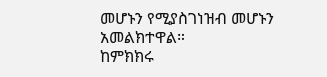መሆኑን የሚያስገነዝብ መሆኑን አመልክተዋል።
ከምክክሩ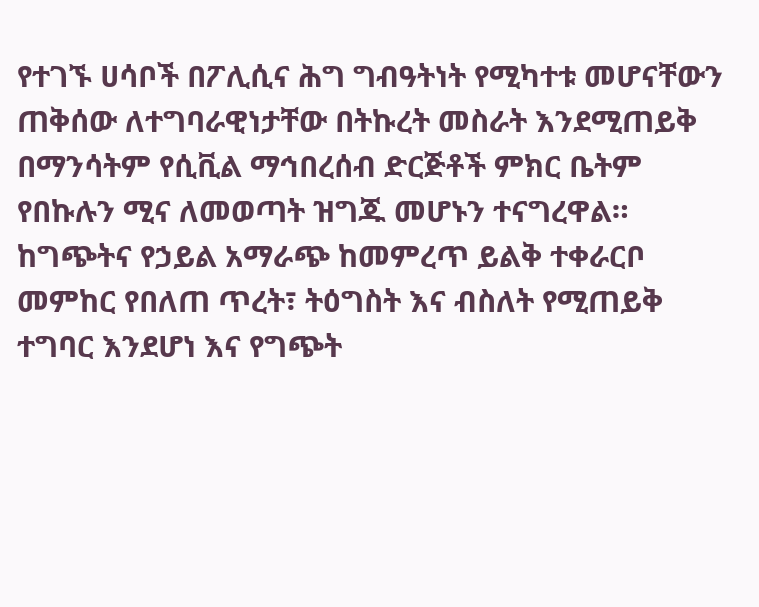የተገኙ ሀሳቦች በፖሊሲና ሕግ ግብዓትነት የሚካተቱ መሆናቸውን ጠቅሰው ለተግባራዊነታቸው በትኩረት መስራት እንደሚጠይቅ በማንሳትም የሲቪል ማኅበረሰብ ድርጅቶች ምክር ቤትም የበኩሉን ሚና ለመወጣት ዝግጁ መሆኑን ተናግረዋል።
ከግጭትና የኃይል አማራጭ ከመምረጥ ይልቅ ተቀራርቦ መምከር የበለጠ ጥረት፣ ትዕግስት እና ብስለት የሚጠይቅ ተግባር እንደሆነ እና የግጭት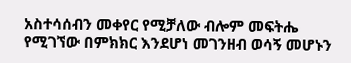አስተሳሰብን መቀየር የሚቻለው ብሎም መፍትሔ የሚገኘው በምክክር እንደሆነ መገንዘብ ወሳኝ መሆኑን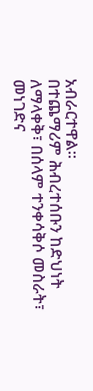አብራርተዋል።
በተጨማሪም ሕብረተሰቡን ከድህነት ለማላቀቅ፣ በሰላም ተንቀሳቅሶ መስራት፣ መነገድና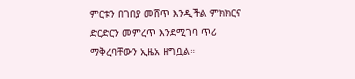ምርቱን በገበያ መሸጥ እንዲችል ምክክርና ድርድርን መምረጥ እንደሚገባ ጥሪ ማቅረባቸውን ኢዜአ ዘግቧል።